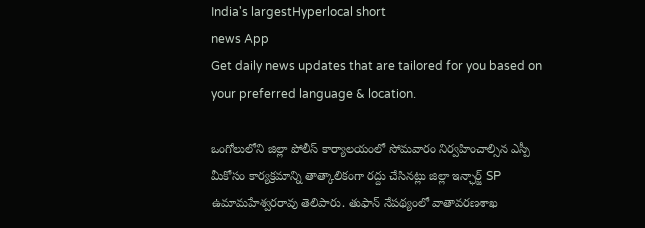India's largestHyperlocal short
news App
Get daily news updates that are tailored for you based on your preferred language & location.

ఒంగోలులోని జిల్లా పోలీస్ కార్యాలయంలో సోమవారం నిర్వహించాల్సిన ఎస్పీ మీకోసం కార్యక్రమాన్ని తాత్కాలికంగా రద్దు చేసినట్లు జిల్లా ఇన్ఛార్జ్ SP ఉమామహేశ్వరరావు తెలిపారు. తుఫాన్ నేపథ్యంలో వాతావరణశాఖ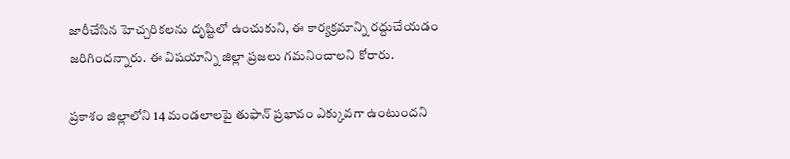జారీచేసిన హెచ్చరికలను దృష్టిలో ఉంచుకుని, ఈ కార్యక్రమాన్ని రద్దుచేయడం జరిగిందన్నారు. ఈ విషయాన్ని జిల్లా ప్రజలు గమనించాలని కోరారు.

ప్రకాశం జిల్లాలోని 14 మండలాలపై తుఫాన్ ప్రభావం ఎక్కువగా ఉంటుందని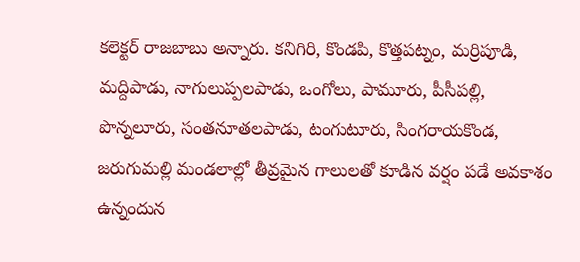కలెక్టర్ రాజబాబు అన్నారు. కనిగిరి, కొండపి, కొత్తపట్నం, మర్రిపూడి, మద్దిపాడు, నాగులుప్పలపాడు, ఒంగోలు, పామూరు, పీసీపల్లి, పొన్నలూరు, సంతనూతలపాడు, టంగుటూరు, సింగరాయకొండ, జరుగుమల్లి మండలాల్లో తీవ్రమైన గాలులతో కూడిన వర్షం పడే అవకాశం ఉన్నందున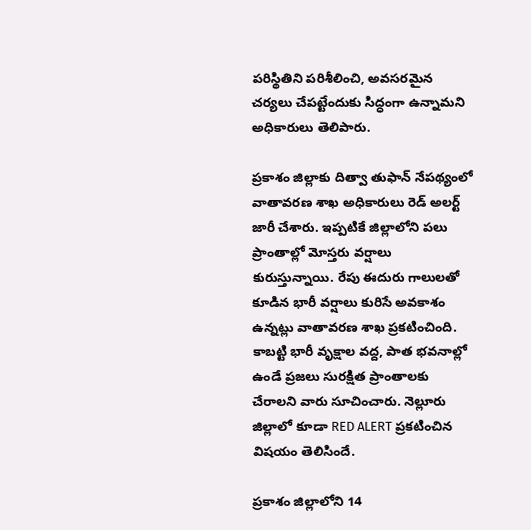పరిస్థితిని పరిశీలించి, అవసరమైన చర్యలు చేపట్టేందుకు సిద్ధంగా ఉన్నామని అధికారులు తెలిపారు.

ప్రకాశం జిల్లాకు దిత్వా తుఫాన్ నేపథ్యంలో వాతావరణ శాఖ అధికారులు రెడ్ అలర్ట్ జారీ చేశారు. ఇప్పటికే జిల్లాలోని పలు ప్రాంతాల్లో మోస్తరు వర్షాలు కురుస్తున్నాయి. రేపు ఈదురు గాలులతో కూడిన భారీ వర్షాలు కురిసే అవకాశం ఉన్నట్లు వాతావరణ శాఖ ప్రకటించింది. కాబట్టి భారీ వృక్షాల వద్ద, పాత భవనాల్లో ఉండే ప్రజలు సురక్షిత ప్రాంతాలకు చేరాలని వారు సూచించారు. నెల్లూరు జిల్లాలో కూడా RED ALERT ప్రకటించిన విషయం తెలిసిందే.

ప్రకాశం జిల్లాలోని 14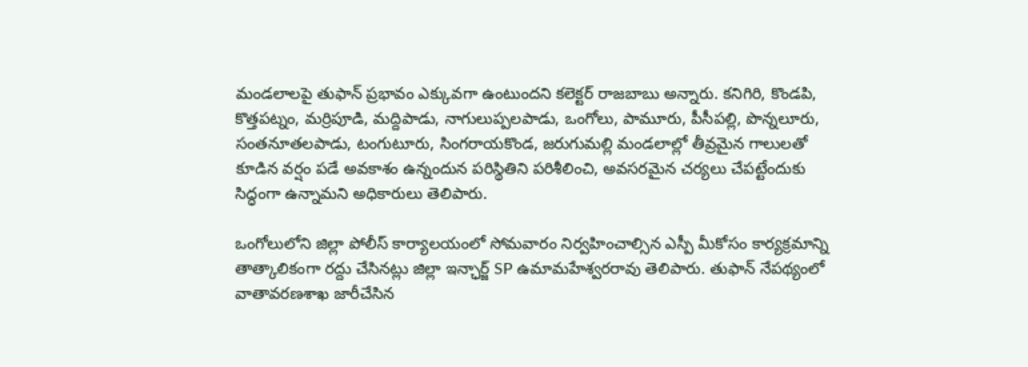మండలాలపై తుఫాన్ ప్రభావం ఎక్కువగా ఉంటుందని కలెక్టర్ రాజబాబు అన్నారు. కనిగిరి, కొండపి, కొత్తపట్నం, మర్రిపూడి, మద్దిపాడు, నాగులుప్పలపాడు, ఒంగోలు, పామూరు, పీసీపల్లి, పొన్నలూరు, సంతనూతలపాడు, టంగుటూరు, సింగరాయకొండ, జరుగుమల్లి మండలాల్లో తీవ్రమైన గాలులతో కూడిన వర్షం పడే అవకాశం ఉన్నందున పరిస్థితిని పరిశీలించి, అవసరమైన చర్యలు చేపట్టేందుకు సిద్ధంగా ఉన్నామని అధికారులు తెలిపారు.

ఒంగోలులోని జిల్లా పోలీస్ కార్యాలయంలో సోమవారం నిర్వహించాల్సిన ఎస్పీ మీకోసం కార్యక్రమాన్ని తాత్కాలికంగా రద్దు చేసినట్లు జిల్లా ఇన్ఛార్జ్ SP ఉమామహేశ్వరరావు తెలిపారు. తుఫాన్ నేపథ్యంలో వాతావరణశాఖ జారీచేసిన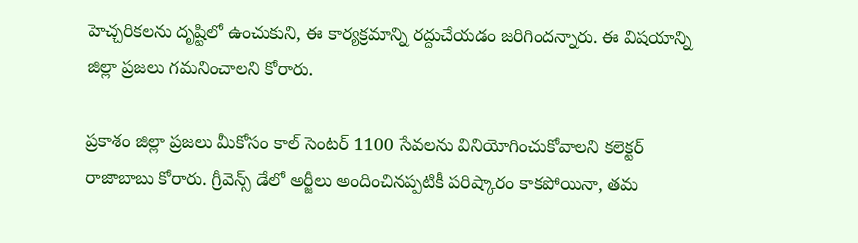హెచ్చరికలను దృష్టిలో ఉంచుకుని, ఈ కార్యక్రమాన్ని రద్దుచేయడం జరిగిందన్నారు. ఈ విషయాన్ని జిల్లా ప్రజలు గమనించాలని కోరారు.

ప్రకాశం జిల్లా ప్రజలు మీకోసం కాల్ సెంటర్ 1100 సేవలను వినియోగించుకోవాలని కలెక్టర్ రాజాబాబు కోరారు. గ్రీవెన్స్ డేలో అర్జీలు అందించినప్పటికీ పరిష్కారం కాకపోయినా, తమ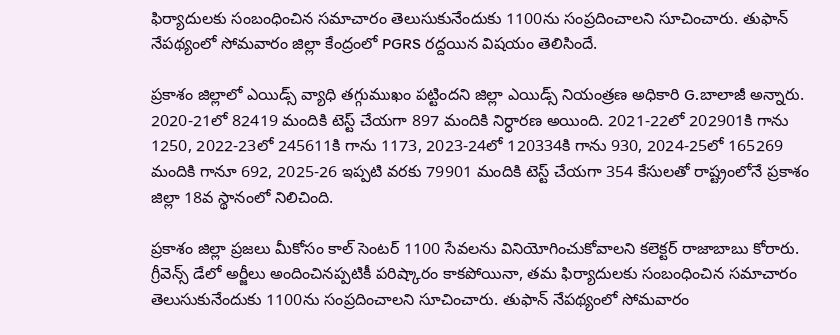ఫిర్యాదులకు సంబంధించిన సమాచారం తెలుసుకునేందుకు 1100ను సంప్రదించాలని సూచించారు. తుఫాన్ నేపథ్యంలో సోమవారం జిల్లా కేంద్రంలో PGRS రద్దయిన విషయం తెలిసిందే.

ప్రకాశం జిల్లాలో ఎయిడ్స్ వ్యాధి తగ్గుముఖం పట్టిందని జిల్లా ఎయిడ్స్ నియంత్రణ అధికారి G.బాలాజీ అన్నారు. 2020-21లో 82419 మందికి టెస్ట్ చేయగా 897 మందికి నిర్ధారణ అయింది. 2021-22లో 202901కి గాను 1250, 2022-23లో 245611కి గాను 1173, 2023-24లో 120334కి గాను 930, 2024-25లో 165269 మందికి గానూ 692, 2025-26 ఇప్పటి వరకు 79901 మందికి టెస్ట్ చేయగా 354 కేసులతో రాష్ట్రంలోనే ప్రకాశం జిల్లా 18వ స్థానంలో నిలిచింది.

ప్రకాశం జిల్లా ప్రజలు మీకోసం కాల్ సెంటర్ 1100 సేవలను వినియోగించుకోవాలని కలెక్టర్ రాజాబాబు కోరారు. గ్రీవెన్స్ డేలో అర్జీలు అందించినప్పటికీ పరిష్కారం కాకపోయినా, తమ ఫిర్యాదులకు సంబంధించిన సమాచారం తెలుసుకునేందుకు 1100ను సంప్రదించాలని సూచించారు. తుఫాన్ నేపథ్యంలో సోమవారం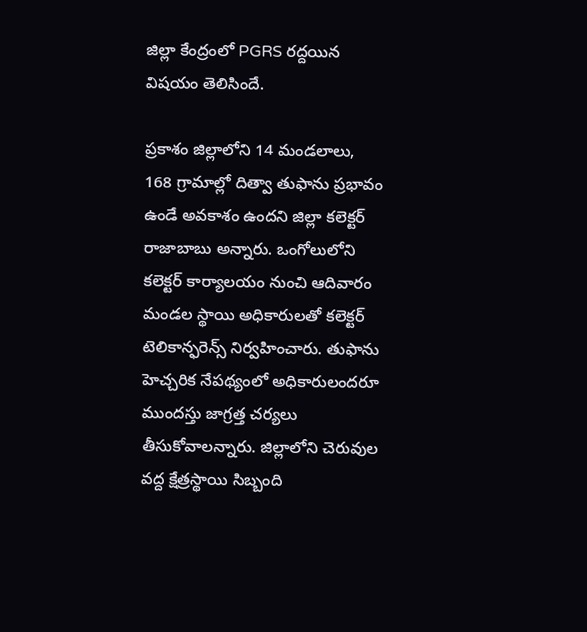జిల్లా కేంద్రంలో PGRS రద్దయిన విషయం తెలిసిందే.

ప్రకాశం జిల్లాలోని 14 మండలాలు, 168 గ్రామాల్లో దిత్వా తుఫాను ప్రభావం ఉండే అవకాశం ఉందని జిల్లా కలెక్టర్ రాజాబాబు అన్నారు. ఒంగోలులోని కలెక్టర్ కార్యాలయం నుంచి ఆదివారం మండల స్థాయి అధికారులతో కలెక్టర్ టెలికాన్ఫరెన్స్ నిర్వహించారు. తుఫాను హెచ్చరిక నేపథ్యంలో అధికారులందరూ ముందస్తు జాగ్రత్త చర్యలు తీసుకోవాలన్నారు. జిల్లాలోని చెరువుల వద్ద క్షేత్రస్థాయి సిబ్బంది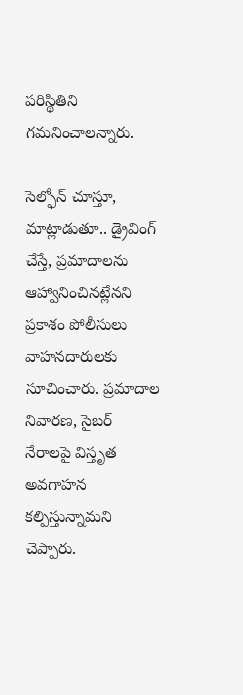పరిస్థితిని గమనించాలన్నారు.

సెల్ఫోన్ చూస్తూ, మాట్లాడుతూ.. డ్రైవింగ్ చేస్తే, ప్రమాదాలను ఆహ్వానించినట్లేనని ప్రకాశం పోలీసులు వాహనదారులకు సూచించారు. ప్రమాదాల నివారణ, సైబర్ నేరాలపై విస్తృత అవగాహన కల్పిస్తున్నామని చెప్పారు.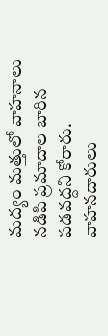మద్యం మత్తులో వాహనాలు నడిపి ప్రమాదాల బారిన పడవద్దని కోరారు. వాహనదారులు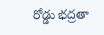రోడ్డు భద్రతా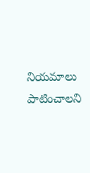నియమాలు పాటించాలని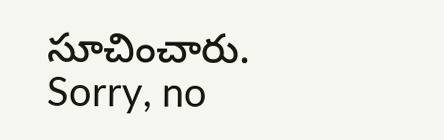సూచించారు.
Sorry, no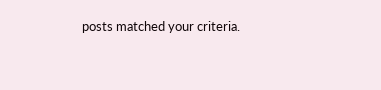posts matched your criteria.